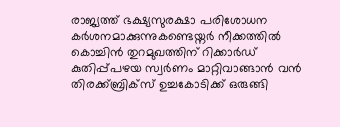രാജ്യത്ത് ഭക്ഷ്യസുരക്ഷാ പരിശോധന കർശനമാക്കുന്നുകണ്ടെയ്നർ നീക്കത്തിൽ കൊച്ചിൻ തുറമുഖത്തിന് റിക്കാർഡ് കുതിപ്പ്പഴയ സ്വർണം മാറ്റിവാങ്ങാൻ വൻ തിരക്ക്ബ്രിക്സ് ഉച്ചകോടിക്ക് ഒരുങ്ങി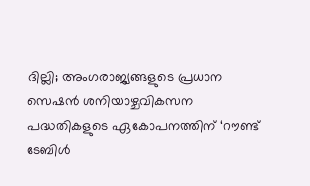ദില്ലി; അംഗരാജ്യങ്ങളുടെ പ്രധാന സെഷൻ ശനിയാഴ്ചവികസന പദ്ധതികളുടെ ഏകോപനത്തിന് ‘റൗണ്ട് ടേബിൾ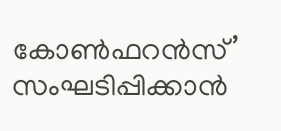കോൺഫറൻസ്’ സംഘടിപ്പിക്കാൻ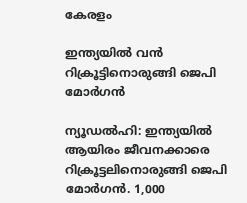കേരളം

ഇന്ത്യയില്‍ വന്‍ റിക്രൂട്ടിനൊരുങ്ങി ജെപി മോര്‍ഗന്‍

ന്യൂഡല്‍ഹി: ഇന്ത്യയില്‍ ആയിരം ജീവനക്കാരെ റിക്രൂട്ടലിനൊരുങ്ങി ജെപി മോര്‍ഗന്‍. 1,000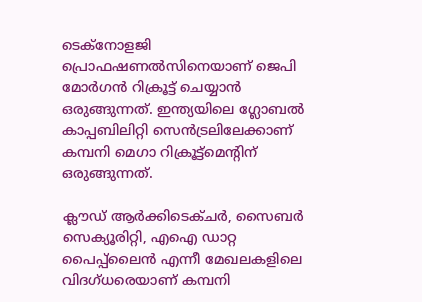ടെക്‌നോളജി പ്രൊഫഷണല്‍സിനെയാണ് ജെപി മോര്‍ഗന്‍ റിക്രൂട്ട് ചെയ്യാന്‍ ഒരുങ്ങുന്നത്. ഇന്ത്യയിലെ ഗ്ലോബല്‍ കാപ്പബിലിറ്റി സെന്‍ട്രലിലേക്കാണ് കമ്പനി മെഗാ റിക്രൂട്ട്‌മെന്റിന് ഒരുങ്ങുന്നത്.

ക്ലൗഡ് ആര്‍ക്കിടെക്ചര്‍, സൈബര്‍ സെക്യൂരിറ്റി, എഐ ഡാറ്റ പൈപ്പ്‌ലൈന്‍ എന്നീ മേഖലകളിലെ വിദഗ്ധരെയാണ് കമ്പനി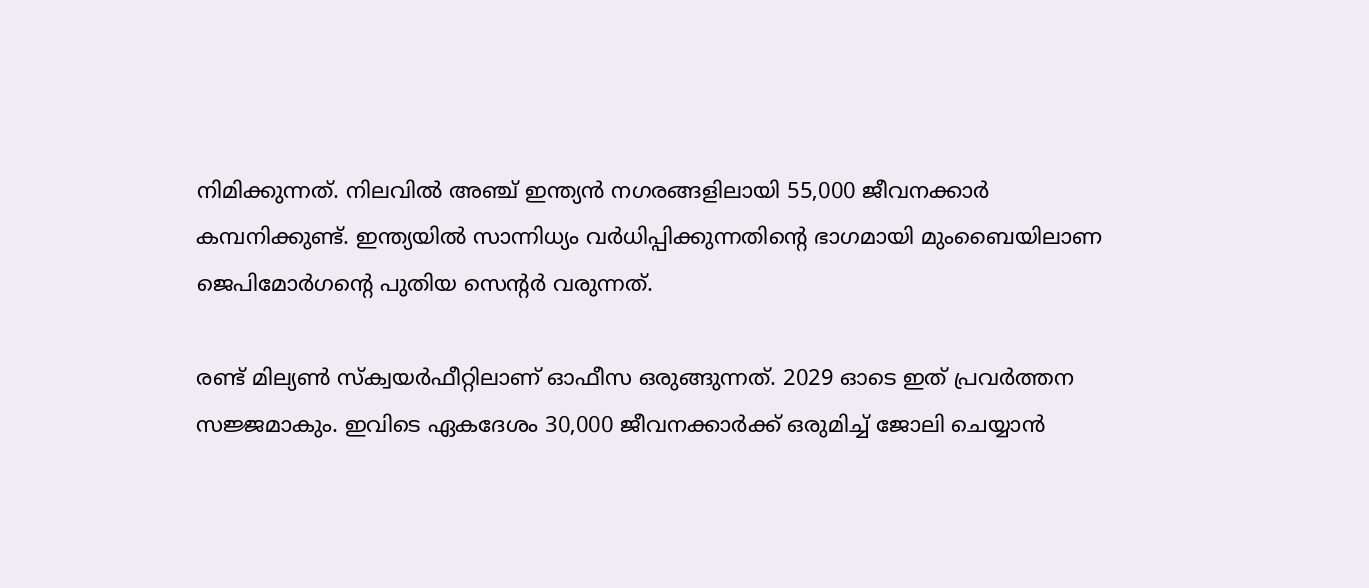നിമിക്കുന്നത്. നിലവില്‍ അഞ്ച് ഇന്ത്യന്‍ നഗരങ്ങളിലായി 55,000 ജീവനക്കാര്‍ കമ്പനിക്കുണ്ട്. ഇന്ത്യയില്‍ സാന്നിധ്യം വര്‍ധിപ്പിക്കുന്നതിന്റെ ഭാഗമായി മുംബൈയിലാണ ജെപിമോര്‍ഗന്റെ പുതിയ സെന്റര്‍ വരുന്നത്.

രണ്ട് മില്യണ്‍ സ്‌ക്വയര്‍ഫീറ്റിലാണ് ഓഫീസ ഒരുങ്ങുന്നത്. 2029 ഓടെ ഇത് പ്രവര്‍ത്തന സജ്ജമാകും. ഇവിടെ ഏകദേശം 30,000 ജീവനക്കാര്‍ക്ക് ഒരുമിച്ച് ജോലി ചെയ്യാന്‍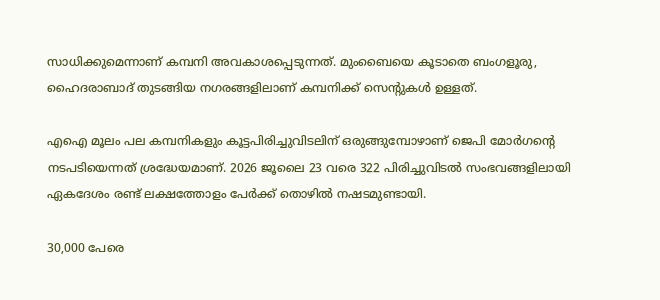സാധിക്കുമെന്നാണ് കമ്പനി അവകാശപ്പെടുന്നത്. മുംബൈയെ കൂടാതെ ബംഗളൂരു, ഹൈദരാബാദ് തുടങ്ങിയ നഗരങ്ങളിലാണ് കമ്പനിക്ക് സെന്റുകള്‍ ഉള്ളത്.

എഐ മൂലം പല കമ്പനികളും കൂട്ടപിരിച്ചുവിടലിന് ഒരുങ്ങുമ്പോഴാണ് ജെപി മോര്‍ഗന്റെ നടപടിയെന്നത് ശ്രദ്ധേയമാണ്. 2026 ജൂലൈ 23 വരെ 322 പിരിച്ചുവിടല്‍ സംഭവങ്ങളിലായി ഏകദേശം രണ്ട് ലക്ഷത്തോളം പേര്‍ക്ക് തൊഴില്‍ നഷടമുണ്ടായി.

30,000 പേരെ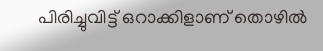പിരിച്ചുവിട്ട് ഒറാക്കിളാണ് തൊഴില്‍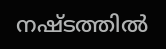നഷ്ടത്തില്‍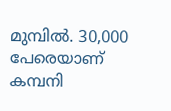മുമ്പില്‍. 30,000 പേരെയാണ് കമ്പനി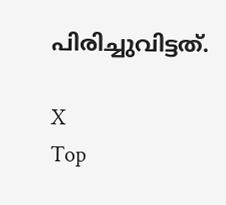പിരിച്ചുവിട്ടത്.

X
Top